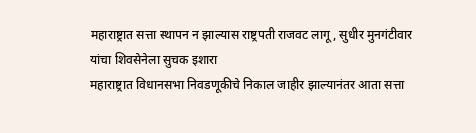महाराष्ट्रात सत्ता स्थापन न झाल्यास राष्ट्रपती राजवट लागू, सुधीर मुनगंटीवार यांचा शिवसेनेला सुचक इशारा
महाराष्ट्रात विधानसभा निवडणूकीचे निकाल जाहीर झाल्यानंतर आता सत्ता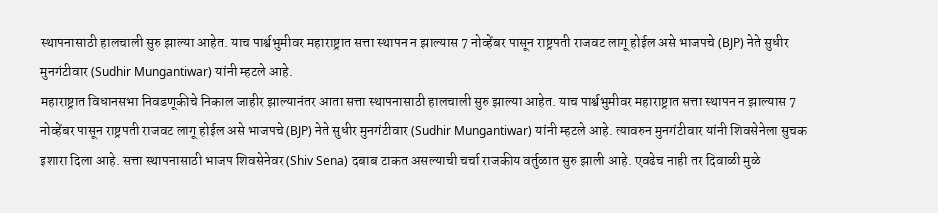स्थापनासाठी हालचाली सुरु झाल्या आहेत. याच पार्श्वभुमीवर महाराष्ट्रात सत्ता स्थापन न झाल्यास 7 नोव्हेंबर पासून राष्ट्रपती राजवट लागू होईल असे भाजपचे (BJP) नेते सुधीर मुनगंटीवार (Sudhir Mungantiwar) यांनी म्हटले आहे.
महाराष्ट्रात विधानसभा निवडणूकीचे निकाल जाहीर झाल्यानंतर आता सत्ता स्थापनासाठी हालचाली सुरु झाल्या आहेत. याच पार्श्वभुमीवर महाराष्ट्रात सत्ता स्थापन न झाल्यास 7 नोव्हेंबर पासून राष्ट्रपती राजवट लागू होईल असे भाजपचे (BJP) नेते सुधीर मुनगंटीवार (Sudhir Mungantiwar) यांनी म्हटले आहे. त्यावरुन मुनगंटीवार यांनी शिवसेनेला सुचक इशारा दिला आहे. सत्ता स्थापनासाठी भाजप शिवसेनेवर (Shiv Sena) दबाब टाकत असल्याची चर्चा राजकीय वर्तुळात सुरु झाली आहे. एवढेच नाही तर दिवाळी मुळे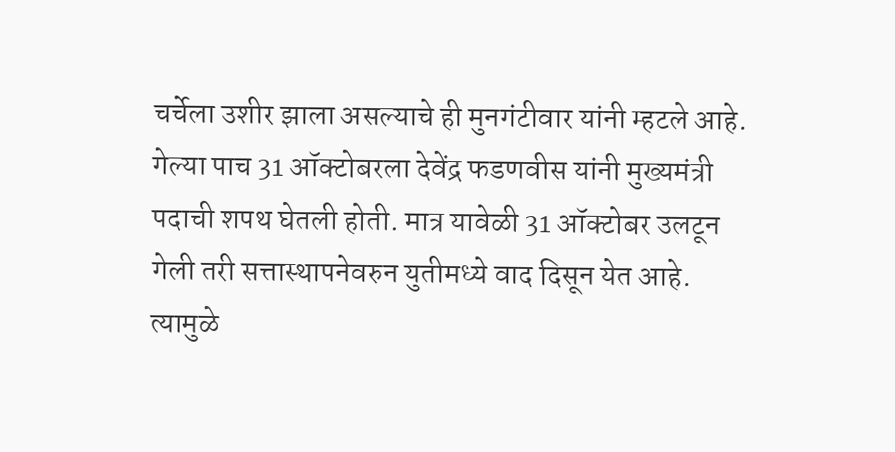चर्चेला उशीर झाला असल्याचे ही मुनगंटीवार यांनी म्हटले आहे.
गेल्या पाच 31 ऑक्टोबरला देवेंद्र फडणवीस यांनी मुख्यमंत्री पदाची शपथ घेतली होती. मात्र यावेळी 31 ऑक्टोबर उलटून गेली तरी सत्तास्थापनेवरुन युतीमध्ये वाद दिसून येत आहे. त्यामुळे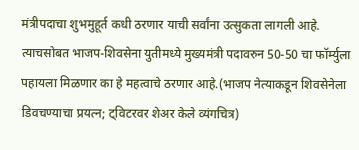मंत्रीपदाचा शुभमुहूर्त कधी ठरणार याची सर्वांना उत्सुकता लागली आहे. त्याचसोबत भाजप-शिवसेना युतीमध्ये मुख्यमंत्री पदावरुन 50-50 चा फॉर्म्युला पहायला मिळणार का हे महत्वाचे ठरणार आहे.(भाजप नेत्याकडून शिवसेनेला डिवचण्याचा प्रयत्न; ट्विटरवर शेअर केले व्यंगचित्र)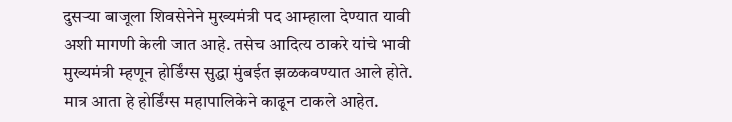दुसऱ्या बाजूला शिवसेनेने मुख्यमंत्री पद आम्हाला देण्यात यावी अशी मागणी केली जात आहे. तसेच आदित्य ठाकरे यांचे भावी मुख्यमंत्री म्हणून होर्डिंग्स सुद्धा मुंबईत झळकवण्यात आले होते. मात्र आता हे होर्डिंग्स महापालिकेने काढून टाकले आहेत.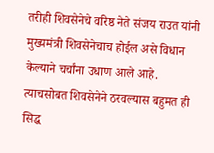तरीही शिवसेनेचे वरिष्ठ नेते संजय राउत यांनी मुख्यमंत्री शिवसेनेचाच होईल असे विधान केल्याने चर्चांना उधाण आले आहे. त्याचसोबत शिवसेनेने ठरवल्यास बहुमत ही सिद्ध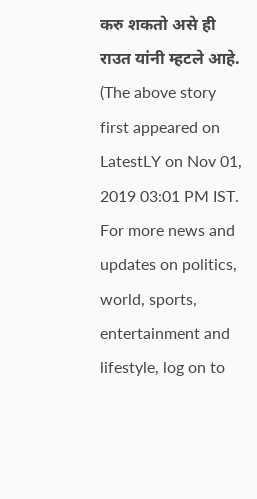करु शकतो असे ही राउत यांनी म्हटले आहे.
(The above story first appeared on LatestLY on Nov 01, 2019 03:01 PM IST. For more news and updates on politics, world, sports, entertainment and lifestyle, log on to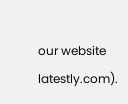our website latestly.com).